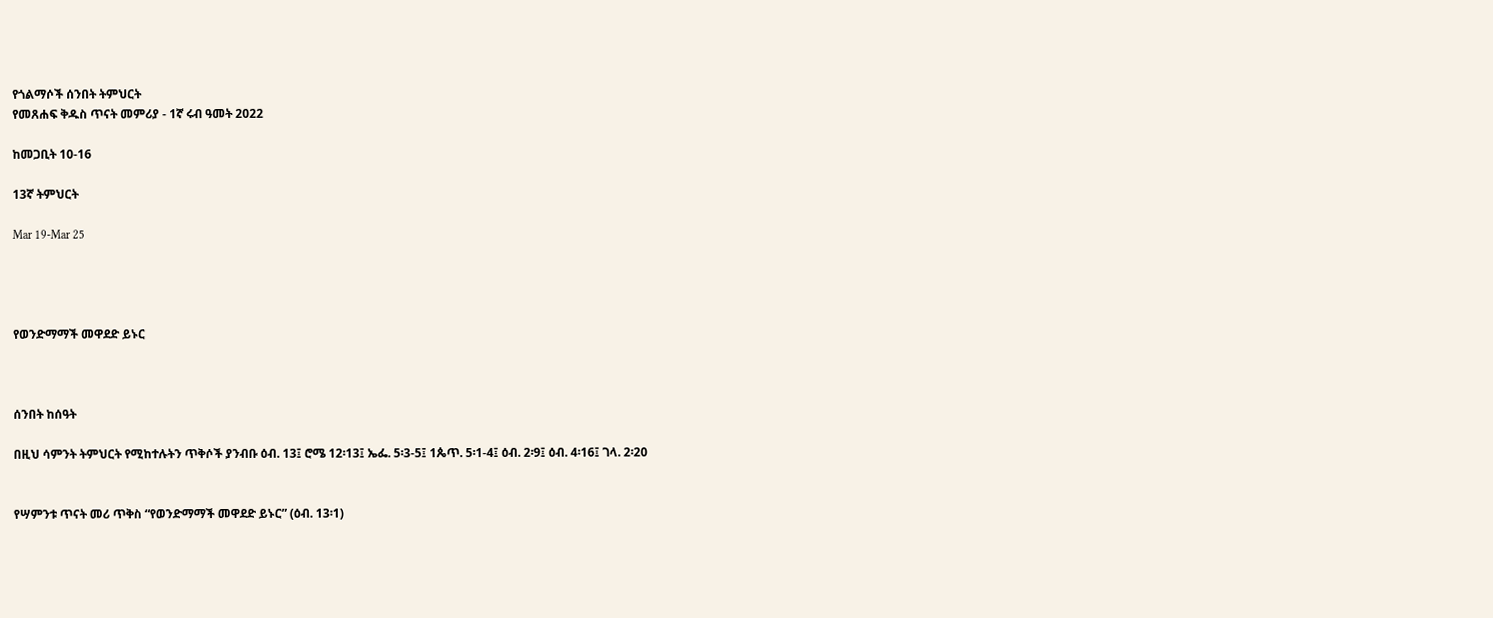የጎልማሶች ሰንበት ትምህርት
የመጸሐፍ ቅዱስ ጥናት መምሪያ - 1ኛ ሩብ ዓመት 2022

ከመጋቢት 10-16

13ኛ ትምህርት

Mar 19-Mar 25




የወንድማማች መዋደድ ይኑር



ሰንበት ከሰዓት

በዚህ ሳምንት ትምህርት የሚከተሉትን ጥቅሶች ያንብቡ ዕብ. 13፤ ሮሜ 12፡13፤ ኤፌ. 5፡3-5፤ 1ጴጥ. 5፡1-4፤ ዕብ. 2፡9፤ ዕብ. 4፡16፤ ገላ. 2፡20


የሣምንቱ ጥናት መሪ ጥቅስ “የወንድማማች መዋደድ ይኑር” (ዕብ. 13፡1)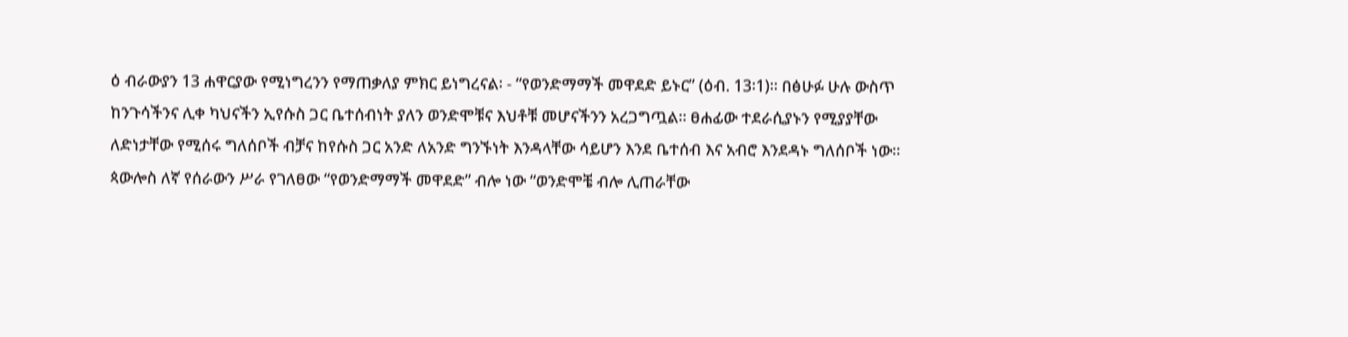ዕ ብራውያን 13 ሐዋርያው የሚነግረንን የማጠቃለያ ምክር ይነግረናል፡ - “የወንድማማች መዋደድ ይኑር” (ዕብ. 13፡1)። በፅሁፉ ሁሉ ውስጥ ከንጉሳችንና ሊቀ ካህናችን ኢየሱስ ጋር ቤተሰብነት ያለን ወንድሞቹና እህቶቹ መሆናችንን አረጋግጧል። ፀሐፊው ተደራሲያኑን የሚያያቸው ለድነታቸው የሚሰሩ ግለሰቦች ብቻና ከየሱስ ጋር አንድ ለአንድ ግንኙነት እንዳላቸው ሳይሆን እንደ ቤተሰብ እና አብሮ እንደዳኑ ግለሰቦች ነው። ጳውሎስ ለኛ የሰራውን ሥራ የገለፀው “የወንድማማች መዋደድ” ብሎ ነው “ወንድሞቼ ብሎ ሊጠራቸው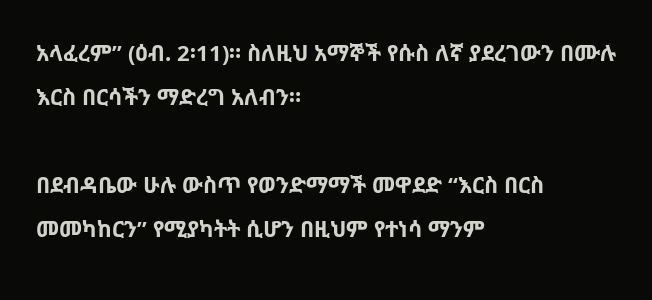አላፈረም” (ዕብ. 2፡11)። ስለዚህ አማኞች የሱስ ለኛ ያደረገውን በሙሉ እርስ በርሳችን ማድረግ አለብን።

በደብዳቤው ሁሉ ውስጥ የወንድማማች መዋደድ “እርስ በርስ መመካከርን” የሚያካትት ሲሆን በዚህም የተነሳ ማንም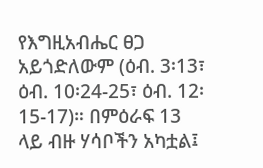የእግዚአብሔር ፀጋ አይጎድለውም (ዕብ. 3፡13፣ ዕብ. 10፡24-25፣ ዕብ. 12፡15-17)። በምዕራፍ 13 ላይ ብዙ ሃሳቦችን አካቷል፤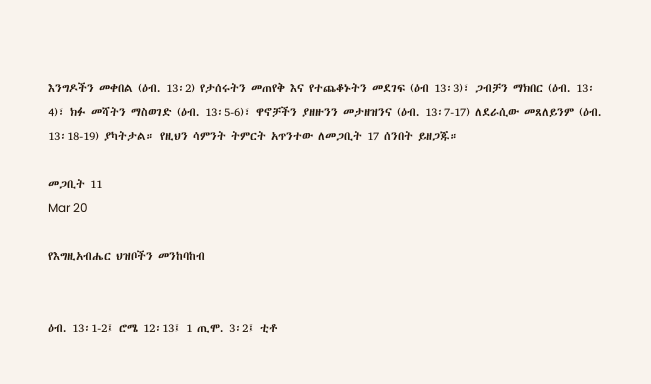እንግዶችን መቀበል (ዕብ. 13፡2) የታሰሩትን መጠየቅ እና የተጨቆኑትን መደገፍ (ዕብ 13፡3)፣ ጋብቻን ማክበር (ዕብ. 13፡4)፣ ክፉ መሻትን ማስወገድ (ዕብ. 13፡5-6)፣ ዋኖቻችን ያዘዙንን መታዘዝንና (ዕብ. 13፡7-17) ለደራሲው መጸለይንም (ዕብ. 13፡18-19) ያካትታል። የዚህን ሳምንት ትምርት አጥንተው ለመጋቢት 17 ሰንበት ይዘጋጁ።

መጋቢት 11
Mar 20

የእግዚአብሔር ህዝቦችን መንከባከብ


ዕብ. 13፡1-2፤ ሮሜ 12፡13፤ 1 ጢሞ. 3፡2፤ ቲቶ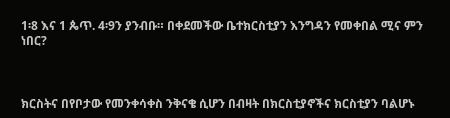1፡8 እና 1 ጴጥ. 4፡9ን ያንብቡ። በቀደመችው ቤተክርስቲያን እንግዳን የመቀበል ሚና ምን ነበር?



ክርስትና በየቦታው የመንቀሳቀስ ንቅናቄ ሲሆን በብዛት በክርስቲያኖችና ክርስቲያን ባልሆኑ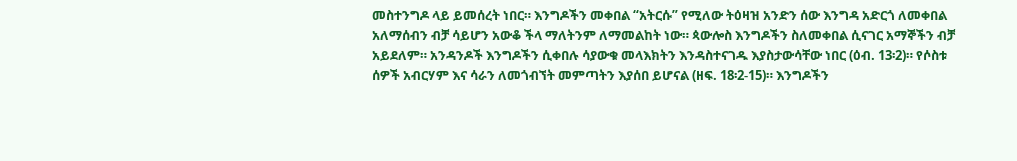መስተንግዶ ላይ ይመሰረት ነበር። እንግዶችን መቀበል “አትርሱ” የሚለው ትዕዛዝ አንድን ሰው እንግዳ አድርጎ ለመቀበል አለማሰብን ብቻ ሳይሆን አውቆ ችላ ማለትንም ለማመልከት ነው። ጳውሎስ እንግዶችን ስለመቀበል ሲናገር አማኞችን ብቻ አይደለም። አንዳንዶች እንግዶችን ሲቀበሉ ሳያውቁ መላእክትን እንዳስተናገዱ እያስታውሳቸው ነበር (ዕብ. 13፡2)። የሶስቱ ሰዎች አብርሃም እና ሳራን ለመጎብኘት መምጣትን እያሰበ ይሆናል (ዘፍ. 18፡2-15)። እንግዶችን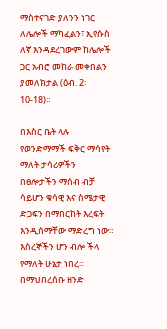ማስተናገድ ያለንን ነገር ለሌሎች ማካፈልን፣ ኢየሱስ ለኛ እንዳደረገውም ከሌሎች ጋር አብሮ መከራ መቀበልን ያመለክታል (ዕብ. 2፡10-18)።

በእስር ቤት ላሉ የወንድማማች ፍቅር ማሳየት ማለት ታሳሪዎችን በፀሎታችን ማሰብ ብቻ ሳይሆን ቁሳዊ እና ስሜታዊ ድጋፍን በማበርከት እረፍት እንዲሰማቸው ማድረግ ነው። እስረኞችን ሆን ብሎ ችላ የማለት ሁኔታ ነበረ። በማህበረሰቡ ዘንድ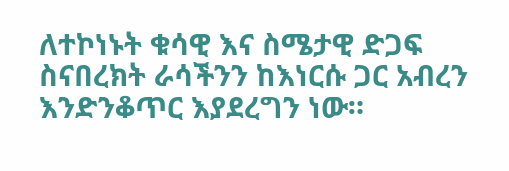ለተኮነኑት ቁሳዊ እና ስሜታዊ ድጋፍ ስናበረክት ራሳችንን ከእነርሱ ጋር አብረን እንድንቆጥር እያደረግን ነው።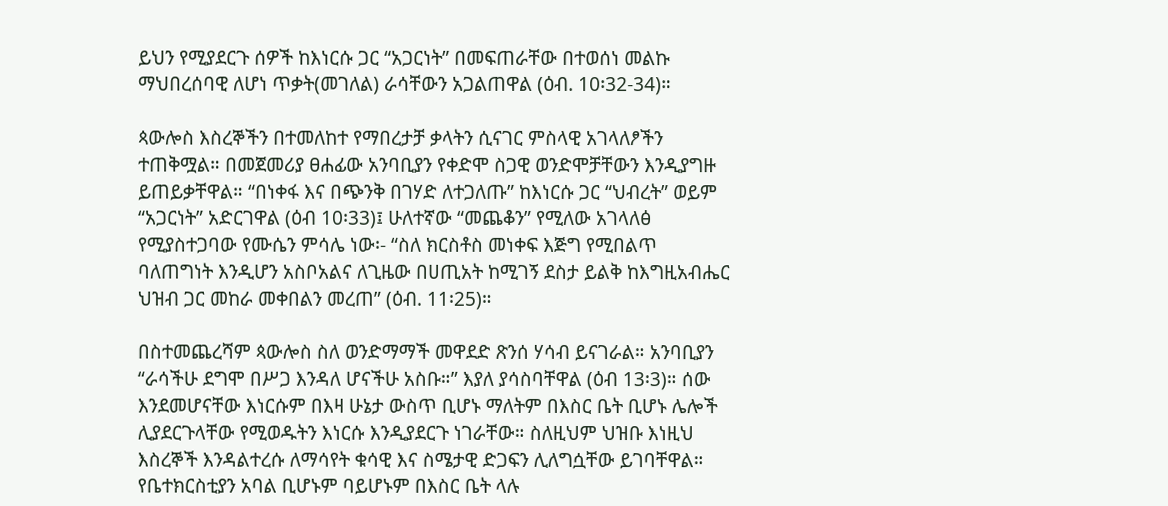ይህን የሚያደርጉ ሰዎች ከእነርሱ ጋር “አጋርነት” በመፍጠራቸው በተወሰነ መልኩ ማህበረሰባዊ ለሆነ ጥቃት(መገለል) ራሳቸውን አጋልጠዋል (ዕብ. 10፡32-34)።

ጳውሎስ እስረኞችን በተመለከተ የማበረታቻ ቃላትን ሲናገር ምስላዊ አገላለፆችን ተጠቅሟል። በመጀመሪያ ፀሐፊው አንባቢያን የቀድሞ ስጋዊ ወንድሞቻቸውን እንዲያግዙ ይጠይቃቸዋል። “በነቀፋ እና በጭንቅ በገሃድ ለተጋለጡ” ከእነርሱ ጋር “ህብረት” ወይም “አጋርነት” አድርገዋል (ዕብ 10፡33)፤ ሁለተኛው “መጨቆን” የሚለው አገላለፅ የሚያስተጋባው የሙሴን ምሳሌ ነው፡- “ስለ ክርስቶስ መነቀፍ እጅግ የሚበልጥ ባለጠግነት እንዲሆን አስቦአልና ለጊዜው በሀጢአት ከሚገኝ ደስታ ይልቅ ከእግዚአብሔር ህዝብ ጋር መከራ መቀበልን መረጠ” (ዕብ. 11፡25)።

በስተመጨረሻም ጳውሎስ ስለ ወንድማማች መዋደድ ጽንሰ ሃሳብ ይናገራል። አንባቢያን “ራሳችሁ ደግሞ በሥጋ እንዳለ ሆናችሁ አስቡ።” እያለ ያሳስባቸዋል (ዕብ 13፡3)። ሰው እንደመሆናቸው እነርሱም በእዛ ሁኔታ ውስጥ ቢሆኑ ማለትም በእስር ቤት ቢሆኑ ሌሎች ሊያደርጉላቸው የሚወዱትን እነርሱ እንዲያደርጉ ነገራቸው። ስለዚህም ህዝቡ እነዚህ እስረኞች እንዳልተረሱ ለማሳየት ቁሳዊ እና ስሜታዊ ድጋፍን ሊለግሷቸው ይገባቸዋል። የቤተክርስቲያን አባል ቢሆኑም ባይሆኑም በእስር ቤት ላሉ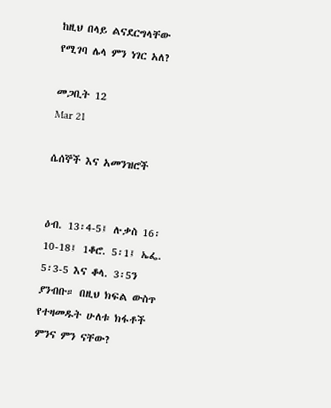ከዚህ በላይ ልናደርግላቸው የሚገባ ሌላ ምን ነገር አለ?

መጋቢት 12
Mar 21

ሴሰኞች እና አመንዝሮች


ዕብ. 13፡4-5፤ ሉቃስ 16፡10-18፤ 1ቆሮ. 5፡1፤ ኤፌ. 5፡3-5 እና ቆላ. 3፡5ን ያንብቡ። በዚህ ክፍል ውስጥ የተዛመዱት ሁለቱ ክፋቶች ምንና ምን ናቸው?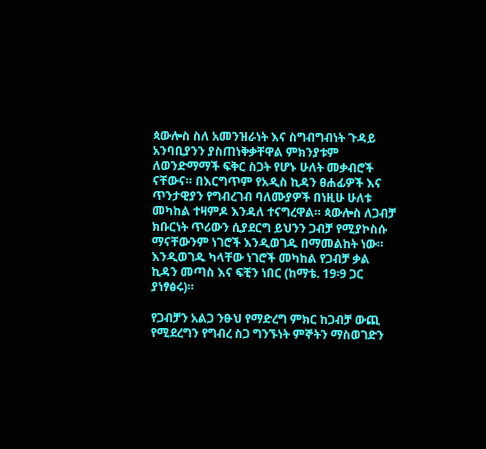ጳውሎስ ስለ አመንዝራነት እና ስግብግብነት ጉዳይ አንባቢያንን ያስጠነቅቃቸዋል ምክንያቱም ለወንድማማች ፍቅር ስጋት የሆኑ ሁለት መቃብሮች ናቸውና። በእርግጥም የአዲስ ኪዳን ፀሐፊዎች እና ጥንታዊያን የግብረገብ ባለሙያዎች በነዚሁ ሁለቱ መካከል ተዛምዶ እንዳለ ተናግረዋል። ጳውሎስ ለጋብቻ ክቡርነት ጥሪውን ሲያደርግ ይህንን ጋብቻ የሚያኮስሱ ማናቸውንም ነገሮች እንዲወገዱ በማመልከት ነው። እንዲወገዱ ካላቸው ነገሮች መካከል የጋብቻ ቃል ኪዳን መጣስ እና ፍቺን ነበር (ከማቴ. 19፡9 ጋር ያነፃፅሩ)።

የጋብቻን አልጋ ንፁህ የማድረግ ምክር ከጋብቻ ውጪ የሚደረግን የግብረ ስጋ ግንኙነት ምኞትን ማስወገድን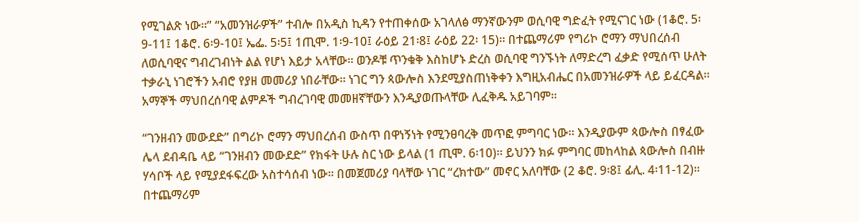የሚገልጽ ነው።” “አመንዝራዎች” ተብሎ በአዲስ ኪዳን የተጠቀሰው አገላለፅ ማንኛውንም ወሲባዊ ግድፈት የሚናገር ነው (1ቆሮ. 5፡9-11፤ 1ቆሮ. 6፡9-10፤ ኤፌ. 5፡5፤ 1ጢሞ. 1፡9-10፤ ራዕይ 21፡8፤ ራዕይ 22፡ 15)። በተጨማሪም የግሪኮ ሮማን ማህበረሰብ ለወሲባዊና ግብረገብነት ልል የሆነ እይታ አላቸው። ወንዶቹ ጥንቁቅ እስከሆኑ ድረስ ወሲባዊ ግንኙነት ለማድረግ ፈቃድ የሚሰጥ ሁለት ተቃራኒ ነገሮችን አብሮ የያዘ መመሪያ ነበራቸው። ነገር ግን ጳውሎስ እንደሚያስጠነቅቀን እግዚአብሔር በአመንዝራዎች ላይ ይፈርዳል። አማኞች ማህበረሰባዊ ልምዶች ግብረገባዊ መመዘኛቸውን እንዲያወጡላቸው ሊፈቅዱ አይገባም።

“ገንዘብን መውደድ” በግሪኮ ሮማን ማህበረሰብ ውስጥ በዋነኝነት የሚንፀባረቅ መጥፎ ምግባር ነው። እንዲያውም ጳውሎስ በፃፈው ሌላ ደብዳቤ ላይ “ገንዘብን መውደድ” የክፋት ሁሉ ስር ነው ይላል (1 ጢሞ. 6፡10)። ይህንን ክፉ ምግባር መከላከል ጳውሎስ በብዙ ሃሳቦች ላይ የሚያደፋፍረው አስተሳሰብ ነው። በመጀመሪያ ባላቸው ነገር “ረክተው” መኖር አለባቸው (2 ቆሮ. 9፡8፤ ፊሊ. 4፡11-12)። በተጨማሪም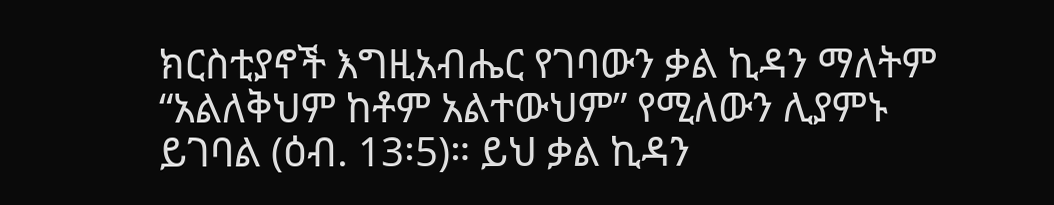ክርስቲያኖች እግዚአብሔር የገባውን ቃል ኪዳን ማለትም “አልለቅህም ከቶም አልተውህም” የሚለውን ሊያምኑ ይገባል (ዕብ. 13፡5)። ይህ ቃል ኪዳን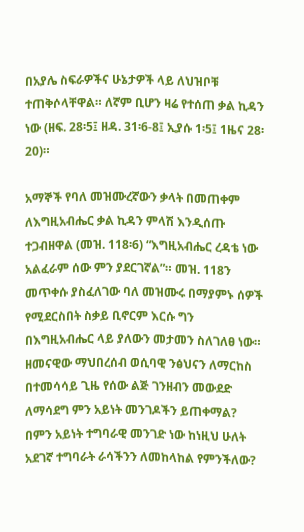በአያሌ ስፍራዎችና ሁኔታዎች ላይ ለህዝቦቹ ተጠቅሶላቸዋል። ለኛም ቢሆን ዛሬ የተሰጠ ቃል ኪዳን ነው (ዘፍ. 28፡5፤ ዘዳ. 31፡6-8፤ ኢያሱ 1፡5፤ 1ዜና 28፡20)።

አማኞች የባለ መዝሙረኛውን ቃላት በመጠቀም ለእግዚአብሔር ቃል ኪዳን ምላሽ እንዲሰጡ ተጋብዘዋል (መዝ. 118፡6) “እግዚአብሔር ረዳቴ ነው አልፈራም ሰው ምን ያደርገኛል”። መዝ. 118ን መጥቀሱ ያስፈለገው ባለ መዝሙሩ በማያምኑ ሰዎች የሚደርስበት ስቃይ ቢኖርም እርሱ ግን በእግዚአብሔር ላይ ያለውን መታመን ስለገለፀ ነው። ዘመናዊው ማህበረሰብ ወሲባዊ ንፅህናን ለማርከስ በተመሳሳይ ጊዜ የሰው ልጅ ገንዘብን መውደድ ለማሳደግ ምን አይነት መንገዶችን ይጠቀማል? በምን አይነት ተግባራዊ መንገድ ነው ከነዚህ ሁለት አደገኛ ተግባራት ራሳችንን ለመከላከል የምንችለው?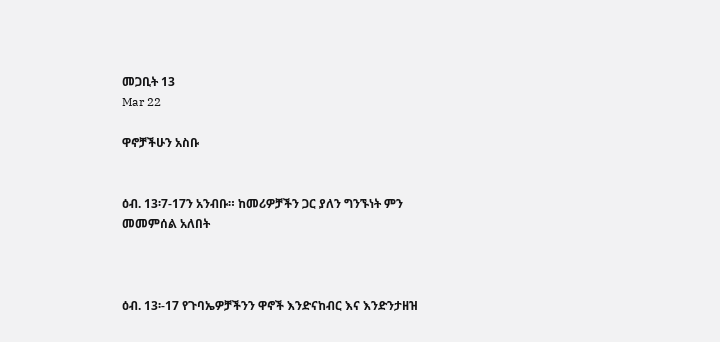መጋቢት 13
Mar 22

ዋኖቻችሁን አስቡ


ዕብ. 13፡7-17ን አንብቡ። ከመሪዎቻችን ጋር ያለን ግንኙነት ምን መመምሰል አለበት



ዕብ. 13፡-17 የጉባኤዎቻችንን ዋኖች እንድናከብር እና እንድንታዘዝ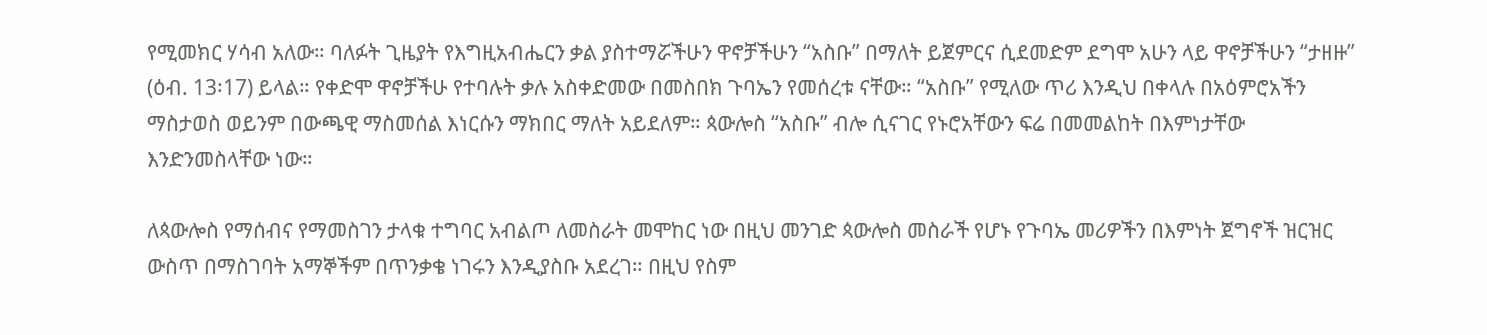የሚመክር ሃሳብ አለው። ባለፉት ጊዜያት የእግዚአብሔርን ቃል ያስተማሯችሁን ዋኖቻችሁን “አስቡ” በማለት ይጀምርና ሲደመድም ደግሞ አሁን ላይ ዋኖቻችሁን “ታዘዙ” (ዕብ. 13፡17) ይላል። የቀድሞ ዋኖቻችሁ የተባሉት ቃሉ አስቀድመው በመስበክ ጉባኤን የመሰረቱ ናቸው። “አስቡ” የሚለው ጥሪ እንዲህ በቀላሉ በአዕምሮአችን ማስታወስ ወይንም በውጫዊ ማስመሰል እነርሱን ማክበር ማለት አይደለም። ጳውሎስ “አስቡ” ብሎ ሲናገር የኑሮአቸውን ፍሬ በመመልከት በእምነታቸው እንድንመስላቸው ነው።

ለጳውሎስ የማሰብና የማመስገን ታላቁ ተግባር አብልጦ ለመስራት መሞከር ነው በዚህ መንገድ ጳውሎስ መስራች የሆኑ የጉባኤ መሪዎችን በእምነት ጀግኖች ዝርዝር ውስጥ በማስገባት አማኞችም በጥንቃቄ ነገሩን እንዲያስቡ አደረገ። በዚህ የስም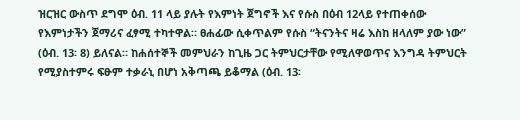ዝርዝር ውስጥ ደግሞ ዕብ. 11 ላይ ያሉት የእምነት ጀግኖች እና የሱስ በዕብ 12ላይ የተጠቀሰው የእምነታችን ጀማሪና ፈፃሚ ተካተዋል። ፀሐፊው ሲቀጥልም የሱስ “ትናንትና ዛሬ እስከ ዘላለም ያው ነው” (ዕብ. 13፡ 8) ይለናል። ከሐሰተኞች መምህራን ከጊዜ ጋር ትምህርታቸው የሚለዋወጥና እንግዳ ትምህርት የሚያስተምሩ ፍፁም ተቃራኒ በሆነ አቅጣጫ ይቆማል (ዕብ. 13፡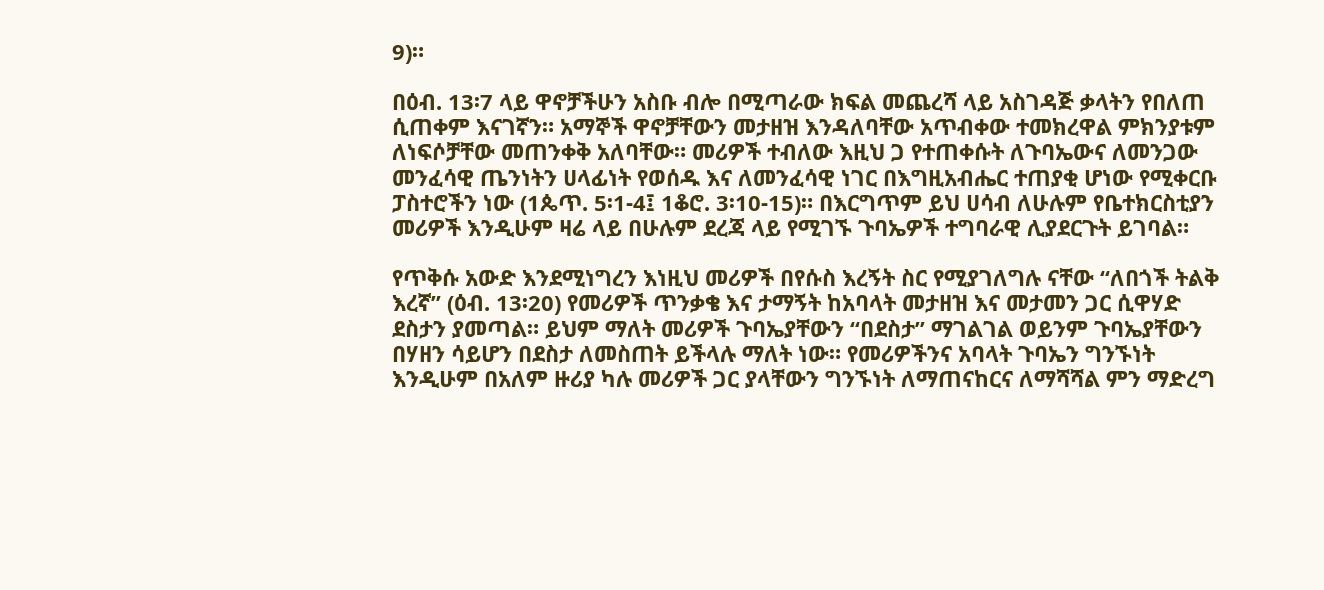9)።

በዕብ. 13፡7 ላይ ዋኖቻችሁን አስቡ ብሎ በሚጣራው ክፍል መጨረሻ ላይ አስገዳጅ ቃላትን የበለጠ ሲጠቀም እናገኛን። አማኞች ዋኖቻቸውን መታዘዝ እንዳለባቸው አጥብቀው ተመክረዋል ምክንያቱም ለነፍሶቻቸው መጠንቀቅ አለባቸው። መሪዎች ተብለው እዚህ ጋ የተጠቀሱት ለጉባኤውና ለመንጋው መንፈሳዊ ጤንነትን ሀላፊነት የወሰዱ እና ለመንፈሳዊ ነገር በእግዚአብሔር ተጠያቂ ሆነው የሚቀርቡ ፓስተሮችን ነው (1ጴጥ. 5፡1-4፤ 1ቆሮ. 3፡10-15)። በእርግጥም ይህ ሀሳብ ለሁሉም የቤተክርስቲያን መሪዎች እንዲሁም ዛሬ ላይ በሁሉም ደረጃ ላይ የሚገኙ ጉባኤዎች ተግባራዊ ሊያደርጉት ይገባል።

የጥቅሱ አውድ እንደሚነግረን እነዚህ መሪዎች በየሱስ እረኝት ስር የሚያገለግሉ ናቸው “ለበጎች ትልቅ እረኛ” (ዕብ. 13፡20) የመሪዎች ጥንቃቄ እና ታማኝት ከአባላት መታዘዝ እና መታመን ጋር ሲዋሃድ ደስታን ያመጣል። ይህም ማለት መሪዎች ጉባኤያቸውን “በደስታ” ማገልገል ወይንም ጉባኤያቸውን በሃዘን ሳይሆን በደስታ ለመስጠት ይችላሉ ማለት ነው። የመሪዎችንና አባላት ጉባኤን ግንኙነት እንዲሁም በአለም ዙሪያ ካሉ መሪዎች ጋር ያላቸውን ግንኙነት ለማጠናከርና ለማሻሻል ምን ማድረግ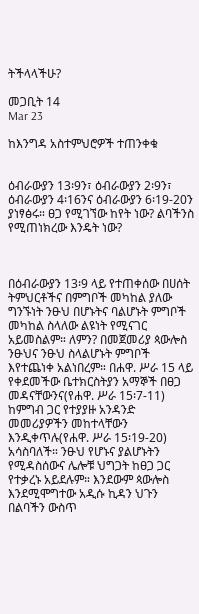ትችላላችሁ?

መጋቢት 14
Mar 23

ከእንግዳ አስተምህሮዎች ተጠንቀቁ


ዕብራውያን 13፡9ን፣ ዕብራውያን 2፡9ን፣ ዕብራውያን 4፡16ንና ዕብራውያን 6፡19-20ን ያነፃፅሩ። ፀጋ የሚገኘው ከየት ነው? ልባችንስ የሚጠነክረው እንዴት ነው?



በዕብራውያን 13፡9 ላይ የተጠቀሰው በሀሰት ትምህርቶችና በምግቦች መካከል ያለው ግንኙነት ንፁህ በሆኑትና ባልሆኑት ምግቦች መካከል ስላለው ልዩነት የሚናገር አይመስልም። ለምን? በመጀመሪያ ጳውሎስ ንፁህና ንፁህ ስላልሆኑት ምግቦች እየተጨነቀ አልነበረም። በሐዋ. ሥራ 15 ላይ የቀደመችው ቤተክርስትያን አማኞች በፀጋ መዳናቸውንና(የሐዋ. ሥራ 15፡7-11) ከምግብ ጋር የተያያዙ አንዳንድ መመሪያዎችን መከተላቸውን እንዲቀጥሉ(የሐዋ. ሥራ 15፡19-20) አሳስባለች። ንፁህ የሆኑና ያልሆኑትን የሚዳስሰውና ሌሎቹ ህግጋት ከፀጋ ጋር የተቃረኑ አይደሉም። እንደውም ጳውሎስ እንደሚሞግተው አዲሱ ኪዳን ህጉን በልባችን ውስጥ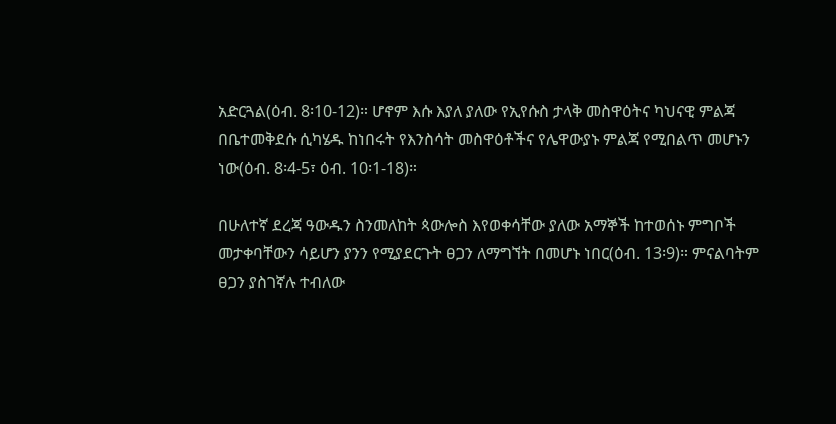አድርጓል(ዕብ. 8፡10-12)። ሆኖም እሱ እያለ ያለው የኢየሱስ ታላቅ መስዋዕትና ካህናዊ ምልጃ በቤተመቅደሱ ሲካሄዱ ከነበሩት የእንስሳት መስዋዕቶችና የሌዋውያኑ ምልጃ የሚበልጥ መሆኑን ነው(ዕብ. 8፡4-5፣ ዕብ. 10፡1-18)።

በሁለተኛ ደረጃ ዓውዱን ስንመለከት ጳውሎስ እየወቀሳቸው ያለው አማኞች ከተወሰኑ ምግቦች መታቀባቸውን ሳይሆን ያንን የሚያደርጉት ፀጋን ለማግኘት በመሆኑ ነበር(ዕብ. 13፡9)። ምናልባትም ፀጋን ያስገኛሉ ተብለው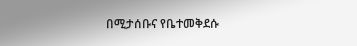በሚታሰቡና የቤተመቅደሱ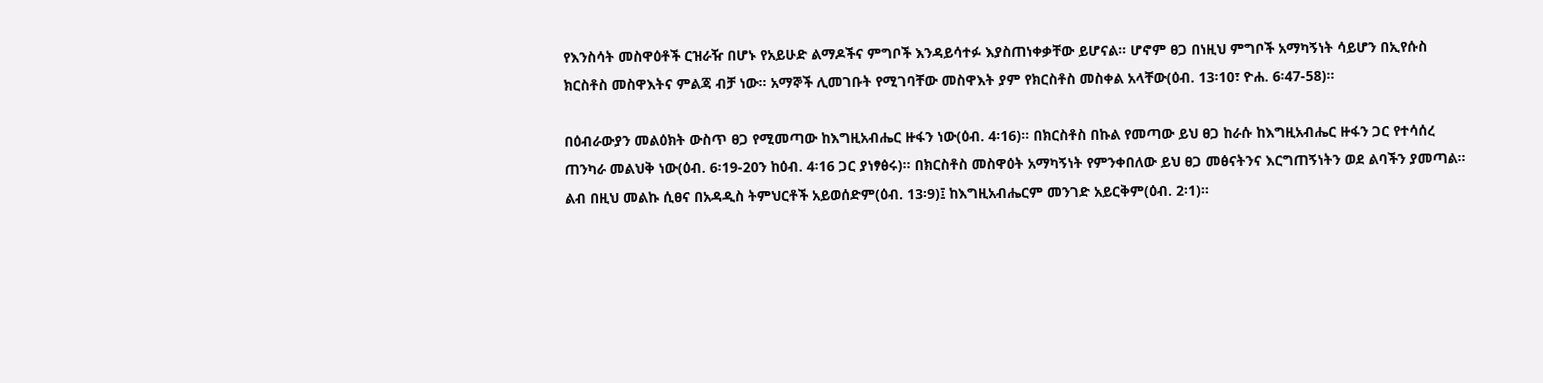የእንስሳት መስዋዕቶች ርዝራዥ በሆኑ የአይሁድ ልማዶችና ምግቦች እንዳይሳተፉ እያስጠነቀቃቸው ይሆናል። ሆኖም ፀጋ በነዚህ ምግቦች አማካኝነት ሳይሆን በኢየሱስ ክርስቶስ መስዋእትና ምልጃ ብቻ ነው። አማኞች ሊመገቡት የሚገባቸው መስዋእት ያም የክርስቶስ መስቀል አላቸው(ዕብ. 13፡10፣ ዮሐ. 6፡47-58)።

በዕብራውያን መልዕክት ውስጥ ፀጋ የሚመጣው ከእግዚአብሔር ዙፋን ነው(ዕብ. 4፡16)። በክርስቶስ በኩል የመጣው ይህ ፀጋ ከራሱ ከእግዚአብሔር ዙፋን ጋር የተሳሰረ ጠንካራ መልህቅ ነው(ዕብ. 6፡19-20ን ከዕብ. 4፡16 ጋር ያነፃፅሩ)። በክርስቶስ መስዋዕት አማካኝነት የምንቀበለው ይህ ፀጋ መፅናትንና እርግጠኝነትን ወደ ልባችን ያመጣል። ልብ በዚህ መልኩ ሲፀና በአዳዲስ ትምህርቶች አይወሰድም(ዕብ. 13፡9)፤ ከእግዚአብሔርም መንገድ አይርቅም(ዕብ. 2፡1)።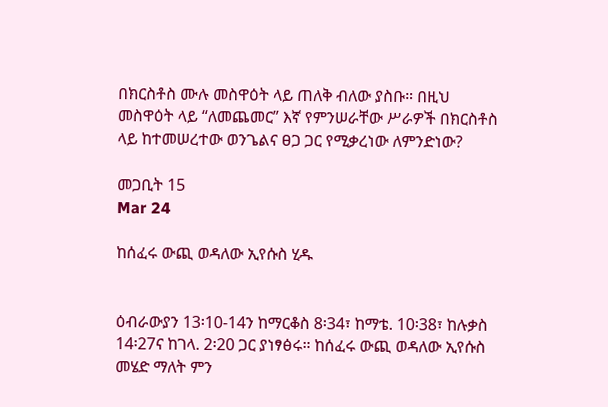በክርስቶስ ሙሉ መስዋዕት ላይ ጠለቅ ብለው ያስቡ። በዚህ መስዋዕት ላይ “ለመጨመር” እኛ የምንሠራቸው ሥራዎች በክርስቶስ ላይ ከተመሠረተው ወንጌልና ፀጋ ጋር የሚቃረነው ለምንድነው?

መጋቢት 15
Mar 24

ከሰፈሩ ውጪ ወዳለው ኢየሱስ ሂዱ


ዕብራውያን 13፡10-14ን ከማርቆስ 8፡34፣ ከማቴ. 10፡38፣ ከሉቃስ 14፡27ና ከገላ. 2፡20 ጋር ያነፃፅሩ። ከሰፈሩ ውጪ ወዳለው ኢየሱስ መሄድ ማለት ምን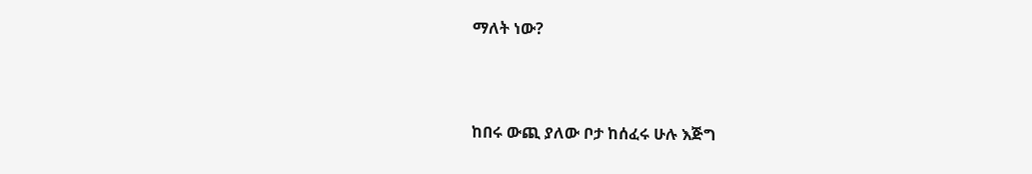ማለት ነው?



ከበሩ ውጪ ያለው ቦታ ከሰፈሩ ሁሉ እጅግ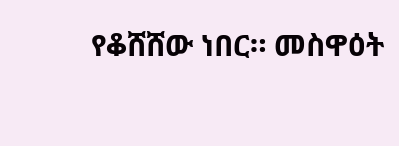የቆሸሸው ነበር። መስዋዕት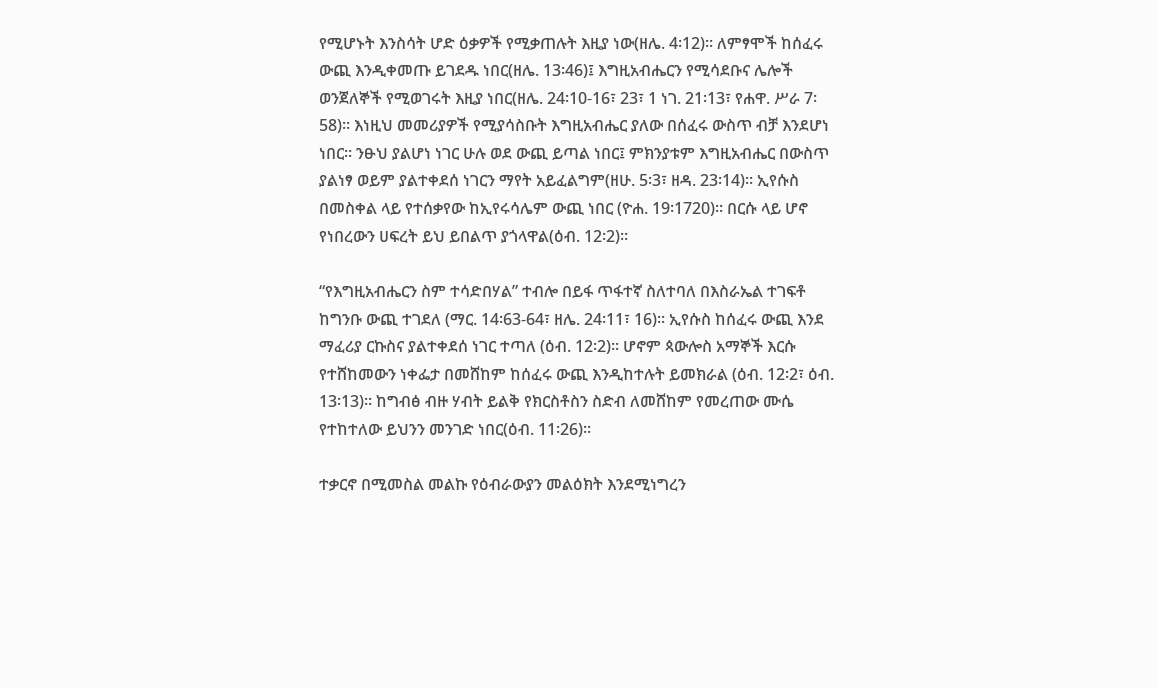የሚሆኑት እንስሳት ሆድ ዕቃዎች የሚቃጠሉት እዚያ ነው(ዘሌ. 4፡12)። ለምፃሞች ከሰፈሩ ውጪ እንዲቀመጡ ይገደዱ ነበር(ዘሌ. 13፡46)፤ እግዚአብሔርን የሚሳደቡና ሌሎች ወንጀለኞች የሚወገሩት እዚያ ነበር(ዘሌ. 24፡10-16፣ 23፣ 1 ነገ. 21፡13፣ የሐዋ. ሥራ 7፡58)። እነዚህ መመሪያዎች የሚያሳስቡት እግዚአብሔር ያለው በሰፈሩ ውስጥ ብቻ እንደሆነ ነበር። ንፁህ ያልሆነ ነገር ሁሉ ወደ ውጪ ይጣል ነበር፤ ምክንያቱም እግዚአብሔር በውስጥ ያልነፃ ወይም ያልተቀደሰ ነገርን ማየት አይፈልግም(ዘሁ. 5፡3፣ ዘዳ. 23፡14)። ኢየሱስ በመስቀል ላይ የተሰቃየው ከኢየሩሳሌም ውጪ ነበር (ዮሐ. 19፡1720)። በርሱ ላይ ሆኖ የነበረውን ሀፍረት ይህ ይበልጥ ያጎላዋል(ዕብ. 12፡2)።

“የእግዚአብሔርን ስም ተሳድበሃል” ተብሎ በይፋ ጥፋተኛ ስለተባለ በእስራኤል ተገፍቶ ከግንቡ ውጪ ተገደለ (ማር. 14፡63-64፣ ዘሌ. 24፡11፣ 16)። ኢየሱስ ከሰፈሩ ውጪ እንደ ማፈሪያ ርኩስና ያልተቀደሰ ነገር ተጣለ (ዕብ. 12፡2)። ሆኖም ጳውሎስ አማኞች እርሱ የተሸከመውን ነቀፌታ በመሸከም ከሰፈሩ ውጪ እንዲከተሉት ይመክራል (ዕብ. 12፡2፣ ዕብ. 13፡13)። ከግብፅ ብዙ ሃብት ይልቅ የክርስቶስን ስድብ ለመሸከም የመረጠው ሙሴ የተከተለው ይህንን መንገድ ነበር(ዕብ. 11፡26)።

ተቃርኖ በሚመስል መልኩ የዕብራውያን መልዕክት እንደሚነግረን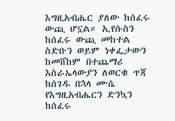እግዚአብሔር ያለው ከሰፈሩ ውጪ ሆኗል። ኢየሱስን ከሰፈሩ ውጪ መከተል ስድቡን ወይም ነቀፌታውን ከመሸከም በተጨማሪ እስራኤላውያን ለወርቁ ጥጃ ከሰገዱ በኋላ ሙሴ የእግዚአብሔርን ድንኳን ከሰፈሩ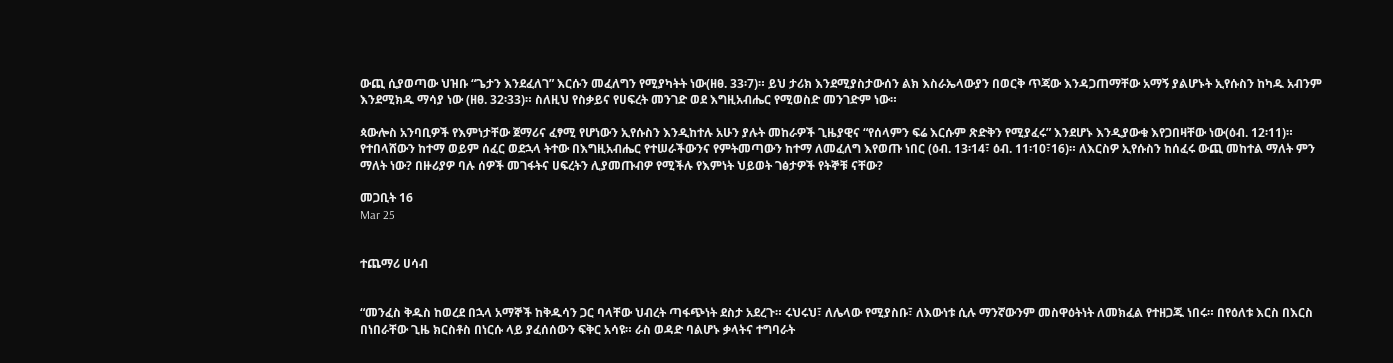ውጪ ሲያወጣው ህዝቡ “ጌታን እንደፈለገ” እርሱን መፈለግን የሚያካትት ነው(ዘፀ. 33፡7)። ይህ ታሪክ እንደሚያስታውሰን ልክ እስራኤላውያን በወርቅ ጥጃው እንዳጋጠማቸው አማኝ ያልሆኑት ኢየሱስን ከካዱ አብንም እንደሚክዱ ማሳያ ነው (ዘፀ. 32፡33)። ስለዚህ የስቃይና የሀፍረት መንገድ ወደ እግዚአብሔር የሚወስድ መንገድም ነው።

ጳውሎስ አንባቢዎች የእምነታቸው ጀማሪና ፈፃሚ የሆነውን ኢየሱስን እንዲከተሉ አሁን ያሉት መከራዎች ጊዜያዊና “የሰላምን ፍሬ እርሱም ጽድቅን የሚያፈሩ” እንደሆኑ እንዲያውቁ እየጋበዛቸው ነው(ዕብ. 12፡11)። የተበላሸውን ከተማ ወይም ሰፈር ወደኋላ ትተው በእግዚአብሔር የተሠራችውንና የምትመጣውን ከተማ ለመፈለግ እየወጡ ነበር (ዕብ. 13፡14፣ ዕብ. 11፡10፣16)። ለእርስዎ ኢየሱስን ከሰፈሩ ውጪ መከተል ማለት ምን ማለት ነው? በዙሪያዎ ባሉ ሰዎች መገፋትና ሀፍረትን ሊያመጡብዎ የሚችሉ የእምነት ህይወት ገፅታዎች የትኞቹ ናቸው?

መጋቢት 16
Mar 25


ተጨማሪ ሀሳብ


“መንፈስ ቅዱስ ከወረደ በኋላ አማኞች ከቅዱሳን ጋር ባላቸው ህብረት ጣፋጭነት ደስታ አደረጉ። ሩህሩህ፣ ለሌላው የሚያስቡ፣ ለእውነቱ ሲሉ ማንኛውንም መስዋዕትነት ለመክፈል የተዘጋጁ ነበሩ። በየዕለቱ እርስ በእርስ በነበራቸው ጊዜ ክርስቶስ በነርሱ ላይ ያፈሰሰውን ፍቅር አሳዩ። ራስ ወዳድ ባልሆኑ ቃላትና ተግባራት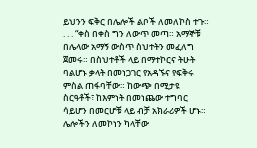ይህንን ፍቅር በሌሎች ልቦች ለመለኮስ ተጉ። . . . “ቀስ በቀስ ግን ለውጥ መጣ። አማኞቹ በሌላው አማኝ ውስጥ ስህተትን መፈለግ ጀመሩ። በስህተቶች ላይ በማተኮርና ትሁት ባልሆኑ ቃላት በመነጋገር የአዳኙና የፍቅሩ ምስል ጠፋባቸው። ከውጭ በሚታዩ ስርዓቶች፣ ከእምነት በመነጨው ተግባር ሳይሆን በመርሆቹ ላይ ብቻ አክራሪዎች ሆኑ። ሌሎችን ለመኮነን ካላቸው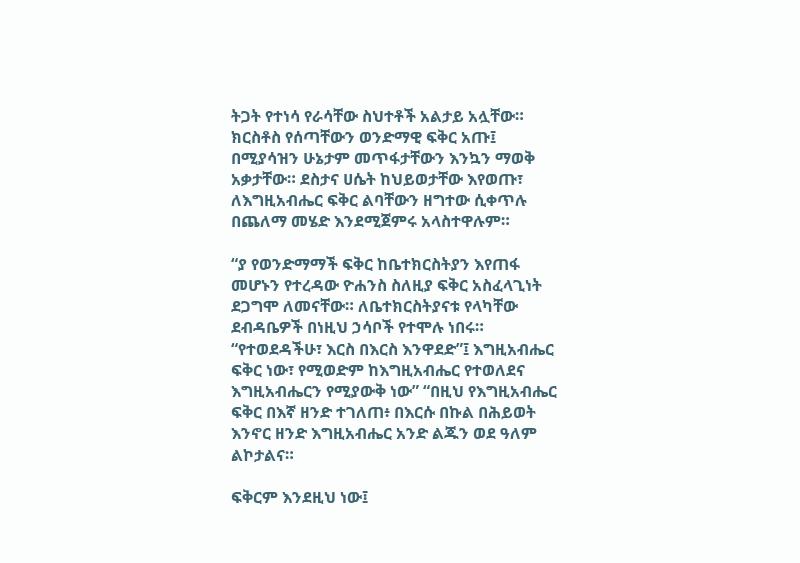ትጋት የተነሳ የራሳቸው ስህተቶች አልታይ አሏቸው። ክርስቶስ የሰጣቸውን ወንድማዊ ፍቅር አጡ፤ በሚያሳዝን ሁኔታም መጥፋታቸውን እንኳን ማወቅ አቃታቸው። ደስታና ሀሴት ከህይወታቸው እየወጡ፣ ለእግዚአብሔር ፍቅር ልባቸውን ዘግተው ሲቀጥሉ በጨለማ መሄድ እንደሚጀምሩ አላስተዋሉም።

“ያ የወንድማማች ፍቅር ከቤተክርስትያን እየጠፋ መሆኑን የተረዳው ዮሐንስ ስለዚያ ፍቅር አስፈላጊነት ደጋግሞ ለመናቸው። ለቤተክርስትያናቱ የላካቸው ደብዳቤዎች በነዚህ ኃሳቦች የተሞሉ ነበሩ። “የተወደዳችሁ፣ እርስ በእርስ እንዋደድ”፤ እግዚአብሔር ፍቅር ነው፣ የሚወድም ከእግዚአብሔር የተወለደና እግዚአብሔርን የሚያውቅ ነው” “በዚህ የእግዚአብሔር ፍቅር በእኛ ዘንድ ተገለጠ፥ በእርሱ በኩል በሕይወት እንኖር ዘንድ እግዚአብሔር አንድ ልጁን ወደ ዓለም ልኮታልና።

ፍቅርም እንደዚህ ነው፤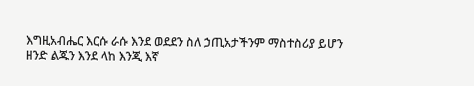እግዚአብሔር እርሱ ራሱ እንደ ወደደን ስለ ኃጢአታችንም ማስተስሪያ ይሆን ዘንድ ልጁን እንደ ላከ እንጂ እኛ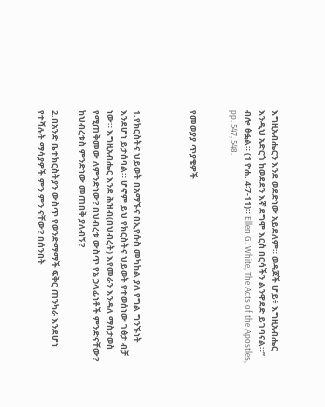እግዚአብሔርን እንደ ወደድነው አይደለም። ወዳጆች ሆይ፥ እግዚአብሔር እንዲህ አድርጎ ከወደደን እኛ ደግሞ እርስ በርሳችን ልንዋደድ ይገባናል።” ብሎ ፅፏል። (1 ዮሐ. 4፡7-11)። Ellen G. White, The Acts of the Apostles, pp. 547, 548.


የመወያያ ጥያቄዎች



1.የክርስትና ህይወት በአማኙና በኢየሱስ መካከል ያለ የግል ግንኙነት እንደሆነ ይታሰባል። ሆኖም ይህ የክርስትና ህይወት የተወሰነው ገፅታ ብቻ ነው። እግዚአብሔር እንደ ሕዝብ(በህብረት) እየመራን እንዳለ ማስታወስ የሚጠቅመው ለምንድነው? በህብረቱ ውስጥ የኔ ኃላፊነቶች ምንድናቸው? ከህብረቱስ ምንድነው መጠበቅ ያለብኝ?

2.በአንድ ቤተክርስትያን ውስጥ የወንድማማች ፍቅር ጠንካራ እንደሆነ የተሻሉት ማሳያዎች ምን ምን ናቸው? በሰንበት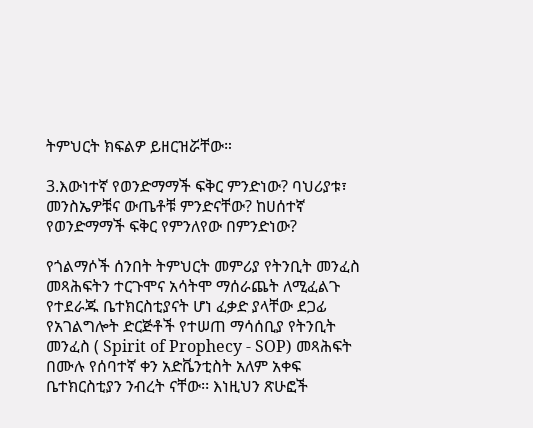ትምህርት ክፍልዎ ይዘርዝሯቸው።

3.እውነተኛ የወንድማማች ፍቅር ምንድነው? ባህሪያቱ፣ መንስኤዎቹና ውጤቶቹ ምንድናቸው? ከሀሰተኛ የወንድማማች ፍቅር የምንለየው በምንድነው?

የጎልማሶች ሰንበት ትምህርት መምሪያ የትንቢት መንፈስ መጻሕፍትን ተርጉሞና አሳትሞ ማሰራጨት ለሚፈልጉ የተደራጁ ቤተክርስቲያናት ሆነ ፈቃድ ያላቸው ደጋፊ የአገልግሎት ድርጅቶች የተሠጠ ማሳሰቢያ የትንቢት መንፈስ ( Spirit of Prophecy - SOP) መጻሕፍት በሙሉ የሰባተኛ ቀን አድቬንቲስት አለም አቀፍ ቤተክርስቲያን ንብረት ናቸው፡፡ እነዚህን ጽሁፎች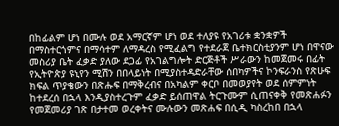በከፊልም ሆነ በሙሉ ወደ አማርኛም ሆነ ወደ ተለያዩ የአገሪቱ ቋንቋዎች በማስተርጎምና በማሳተም ለማዳረስ የሚፈልግ የተደራጀ ቤተክርስቲያንም ሆነ በዋናው መስሪያ ቤት ፈቃድ ያለው ደጋፊ የአገልግሎት ድርጅቶች ሥራውን ከመጀመሩ በፊት የኢትዮጵያ ዩኒየን ሚሽን በበላይነት በሚያስተዳድራቸው ሰበካዎችና ኮንፍራንስ የጽሁፍ ክፍል ጥያቄውን በጽሑፍ በማቅረብና በአካልም ቀርቦ በመወያየት ወደ ሰምምነት ከተደረሰ በኋላ እንዲያስተረጉም ፈቃድ ይሰጠዋል ትርጉሙም ሲጠናቀቅ የመጽሐፉን የመጀመሪያ ገጽ በታተመ ወረቀትና ሙሉውን መጽሐፍ በሲዲ ካስረከበ በኋላ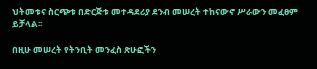ህትመቱና ስርጭቱ በድርጅቱ መተዳደሪያ ደንብ መሠረት ተከናውኖ ሥራውን መፈፀም ይቻላል፡፡

በዚሁ መሠረት የትንቢት መንፈስ ጽሁፎችን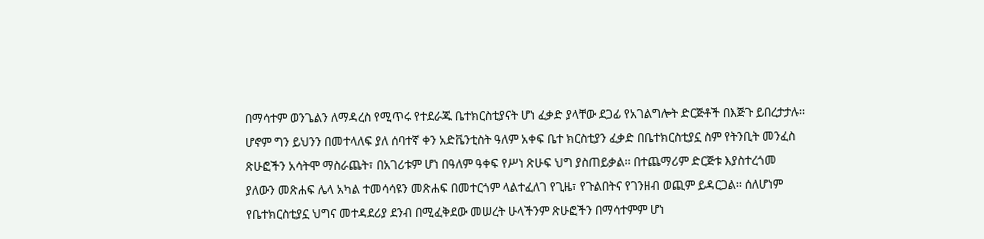በማሳተም ወንጌልን ለማዳረስ የሚጥሩ የተደራጁ ቤተክርስቲያናት ሆነ ፈቃድ ያላቸው ደጋፊ የአገልግሎት ድርጅቶች በእጅጉ ይበረታታሉ፡፡ ሆኖም ግን ይህንን በመተላለፍ ያለ ሰባተኛ ቀን አድቬንቲስት ዓለም አቀፍ ቤተ ክርስቲያን ፈቃድ በቤተክርስቲያኗ ስም የትንቢት መንፈስ ጽሁፎችን አሳትሞ ማስራጨት፣ በአገሪቱም ሆነ በዓለም ዓቀፍ የሥነ ጽሁፍ ህግ ያስጠይቃል፡፡ በተጨማሪም ድርጅቱ እያስተረጎመ ያለውን መጽሐፍ ሌላ አካል ተመሳሳዩን መጽሐፍ በመተርጎም ላልተፈለገ የጊዜ፣ የጉልበትና የገንዘብ ወጪም ይዳርጋል፡፡ ሰለሆነም የቤተክርስቲያኗ ህግና መተዳደሪያ ደንብ በሚፈቅደው መሠረት ሁላችንም ጽሁፎችን በማሳተምም ሆነ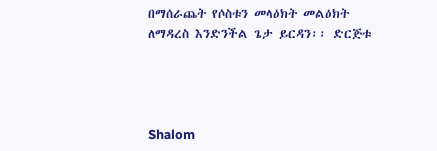በማሰራጨት የሶስቱን መላዕክት መልዕክት ለማዳረስ እንድንችል ጌታ ይርዳን፡፡ ድርጅቱ




Shalom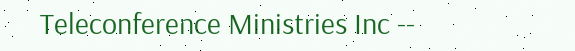Teleconference Ministries Inc --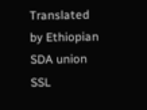Translated by Ethiopian SDA union SSL